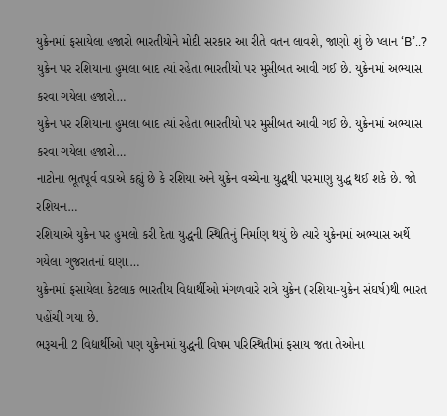યુક્રેનમાં ફસાયેલા હજારો ભારતીયોને મોદી સરકાર આ રીતે વતન લાવશે, જાણો શું છે પ્લાન ‘B’..?
યુક્રેન પર રશિયાના હુમલા બાદ ત્યાં રહેતા ભારતીયો પર મુસીબત આવી ગઈ છે. યુક્રેનમાં અભ્યાસ કરવા ગયેલા હજારો…
યુક્રેન પર રશિયાના હુમલા બાદ ત્યાં રહેતા ભારતીયો પર મુસીબત આવી ગઈ છે. યુક્રેનમાં અભ્યાસ કરવા ગયેલા હજારો…
નાટોના ભૂતપૂર્વ વડાએ કહ્યું છે કે રશિયા અને યુક્રેન વચ્ચેના યુદ્ધથી પરમાણુ યુદ્ધ થઈ શકે છે. જો રશિયન…
રશિયાએ યુક્રેન પર હુમલો કરી દેતા યુદ્ધની સ્થિતિનું નિર્માણ થયું છે ત્યારે યુક્રેનમાં અભ્યાસ અર્થે ગયેલા ગુજરાતનાં ઘણા…
યુક્રેનમાં ફસાયેલા કેટલાક ભારતીય વિદ્યાર્થીઓ મંગળવારે રાત્રે યુક્રેન (રશિયા-યુક્રેન સંઘર્ષ)થી ભારત પહોંચી ગયા છે.
ભરૂચની 2 વિદ્યાર્થીઓ પણ યુક્રેનમાં યુદ્ધની વિષમ પરિસ્થિતીમાં ફસાય જતા તેઓના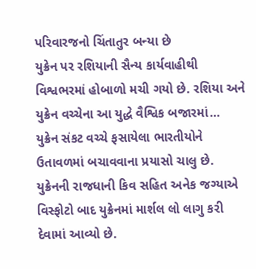પરિવારજનો ચિંતાતુર બન્યા છે
યુક્રેન પર રશિયાની સૈન્ય કાર્યવાહીથી વિશ્વભરમાં હોબાળો મચી ગયો છે. રશિયા અને યુક્રેન વચ્ચેના આ યુદ્ધે વૈશ્વિક બજારમાં…
યુક્રેન સંકટ વચ્ચે ફસાયેલા ભારતીયોને ઉતાવળમાં બચાવવાના પ્રયાસો ચાલુ છે.
યુક્રેનની રાજધાની કિવ સહિત અનેક જગ્યાએ વિસ્ફોટો બાદ યુક્રેનમાં માર્શલ લો લાગુ કરી દેવામાં આવ્યો છે.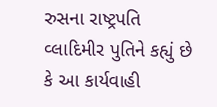રુસના રાષ્ટ્રપતિ વ્લાદિમીર પુતિને કહ્યું છે કે આ કાર્યવાહી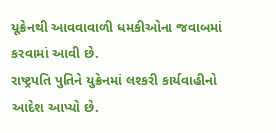યૂક્રેનથી આવવાવાળી ધમકીઓના જવાબમાં કરવામાં આવી છે.
રાષ્ટ્રપતિ પુતિને યુક્રેનમાં લશ્કરી કાર્યવાહીનો આદેશ આપ્યો છે.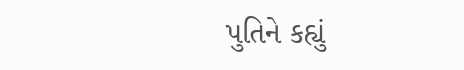પુતિને કહ્યું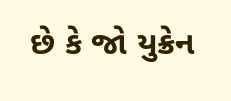છે કે જો યુક્રેન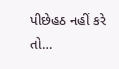પીછેહઠ નહીં કરે તો…